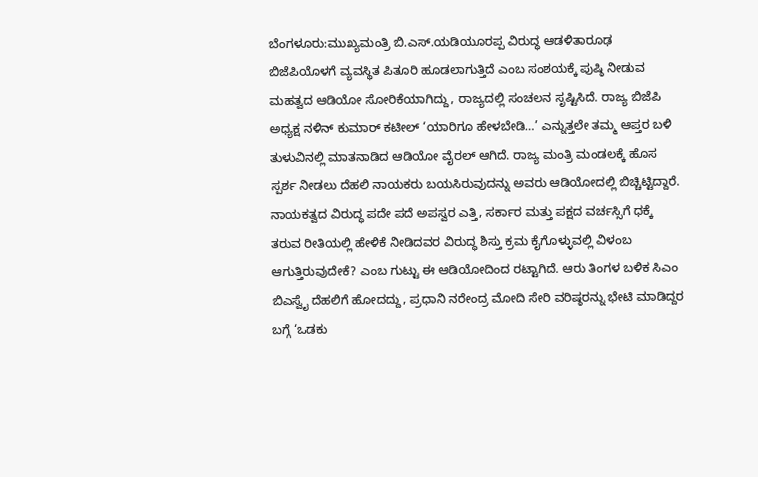ಬೆಂಗಳೂರು:ಮುಖ್ಯಮಂತ್ರಿ ಬಿ.ಎಸ್.ಯಡಿಯೂರಪ್ಪ ವಿರುದ್ಧ ಆಡಳಿತಾರೂಢ ಬಿಜೆಪಿಯೊಳಗೆ ವ್ಯವಸ್ಥಿತ ಪಿತೂರಿ ಹೂಡಲಾಗುತ್ತಿದೆ ಎಂಬ ಸಂಶಯಕ್ಕೆ ಪುಷ್ಠಿ ನೀಡುವ ಮಹತ್ವದ ಆಡಿಯೋ ಸೋರಿಕೆಯಾಗಿದ್ದು, ರಾಜ್ಯದಲ್ಲಿ ಸಂಚಲನ ಸೃಷ್ಟಿಸಿದೆ. ರಾಜ್ಯ ಬಿಜೆಪಿ ಅಧ್ಯಕ್ಷ ನಳಿನ್ ಕುಮಾರ್ ಕಟೀಲ್ ‘ಯಾರಿಗೂ ಹೇಳಬೇಡಿ…’ ಎನ್ನುತ್ತಲೇ ತಮ್ಮ ಆಪ್ತರ ಬಳಿ ತುಳುವಿನಲ್ಲಿ ಮಾತನಾಡಿದ ಆಡಿಯೋ ವೈರಲ್ ಆಗಿದೆ. ರಾಜ್ಯ ಮಂತ್ರಿ ಮಂಡಲಕ್ಕೆ ಹೊಸ ಸ್ಪರ್ಶ ನೀಡಲು ದೆಹಲಿ ನಾಯಕರು ಬಯಸಿರುವುದನ್ನು ಅವರು ಆಡಿಯೋದಲ್ಲಿ ಬಿಚ್ಚಿಟ್ಟಿದ್ದಾರೆ. ನಾಯಕತ್ವದ ವಿರುದ್ಧ ಪದೇ ಪದೆ ಅಪಸ್ವರ ಎತ್ತಿ, ಸರ್ಕಾರ ಮತ್ತು ಪಕ್ಷದ ವರ್ಚಸ್ಸಿಗೆ ಧಕ್ಕೆ ತರುವ ರೀತಿಯಲ್ಲಿ ಹೇಳಿಕೆ ನೀಡಿದವರ ವಿರುದ್ಧ ಶಿಸ್ತು ಕ್ರಮ ಕೈಗೊಳ್ಳುವಲ್ಲಿ ವಿಳಂಬ ಆಗುತ್ತಿರುವುದೇಕೆ? ಎಂಬ ಗುಟ್ಟು ಈ ಆಡಿಯೋದಿಂದ ರಟ್ಟಾಗಿದೆ. ಆರು ತಿಂಗಳ ಬಳಿಕ ಸಿಎಂ ಬಿಎಸ್ವೈ ದೆಹಲಿಗೆ ಹೋದದ್ದು, ಪ್ರಧಾನಿ ನರೇಂದ್ರ ಮೋದಿ ಸೇರಿ ವರಿಷ್ಠರನ್ನು ಭೇಟಿ ಮಾಡಿದ್ದರ ಬಗ್ಗೆ ‘ಒಡಕು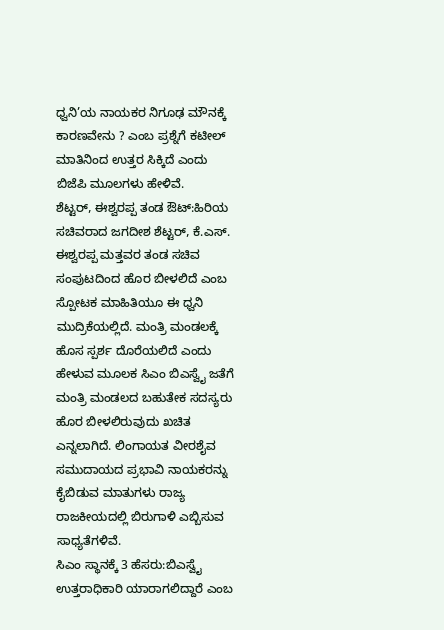ಧ್ವನಿ’ಯ ನಾಯಕರ ನಿಗೂಢ ಮೌನಕ್ಕೆ ಕಾರಣವೇನು ? ಎಂಬ ಪ್ರಶ್ನೆಗೆ ಕಟೀಲ್ ಮಾತಿನಿಂದ ಉತ್ತರ ಸಿಕ್ಕಿದೆ ಎಂದು ಬಿಜೆಪಿ ಮೂಲಗಳು ಹೇಳಿವೆ.
ಶೆಟ್ಟರ್, ಈಶ್ವರಪ್ಪ ತಂಡ ಔಟ್:ಹಿರಿಯ ಸಚಿವರಾದ ಜಗದೀಶ ಶೆಟ್ಟರ್, ಕೆ.ಎಸ್. ಈಶ್ವರಪ್ಪ ಮತ್ತವರ ತಂಡ ಸಚಿವ ಸಂಪುಟದಿಂದ ಹೊರ ಬೀಳಲಿದೆ ಎಂಬ ಸ್ಪೋಟಕ ಮಾಹಿತಿಯೂ ಈ ಧ್ವನಿ ಮುದ್ರಿಕೆಯಲ್ಲಿದೆ. ಮಂತ್ರಿ ಮಂಡಲಕ್ಕೆ ಹೊಸ ಸ್ಪರ್ಶ ದೊರೆಯಲಿದೆ ಎಂದು ಹೇಳುವ ಮೂಲಕ ಸಿಎಂ ಬಿಎಸ್ವೈ ಜತೆಗೆ ಮಂತ್ರಿ ಮಂಡಲದ ಬಹುತೇಕ ಸದಸ್ಯರು ಹೊರ ಬೀಳಲಿರುವುದು ಖಚಿತ ಎನ್ನಲಾಗಿದೆ. ಲಿಂಗಾಯತ ವೀರಶೈವ ಸಮುದಾಯದ ಪ್ರಭಾವಿ ನಾಯಕರನ್ನು ಕೈಬಿಡುವ ಮಾತುಗಳು ರಾಜ್ಯ ರಾಜಕೀಯದಲ್ಲಿ ಬಿರುಗಾಳಿ ಎಬ್ಬಿಸುವ ಸಾಧ್ಯತೆಗಳಿವೆ.
ಸಿಎಂ ಸ್ಥಾನಕ್ಕೆ 3 ಹೆಸರು:ಬಿಎಸ್ವೈ ಉತ್ತರಾಧಿಕಾರಿ ಯಾರಾಗಲಿದ್ದಾರೆ ಎಂಬ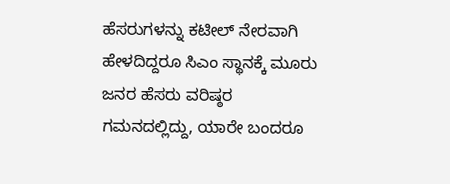ಹೆಸರುಗಳನ್ನು ಕಟೀಲ್ ನೇರವಾಗಿ ಹೇಳದಿದ್ದರೂ ಸಿಎಂ ಸ್ಥಾನಕ್ಕೆ ಮೂರು ಜನರ ಹೆಸರು ವರಿಷ್ಠರ ಗಮನದಲ್ಲಿದ್ದು, ಯಾರೇ ಬಂದರೂ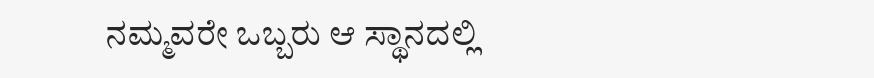ನಮ್ಮವರೇ ಒಬ್ಬರು ಆ ಸ್ಥಾನದಲ್ಲಿ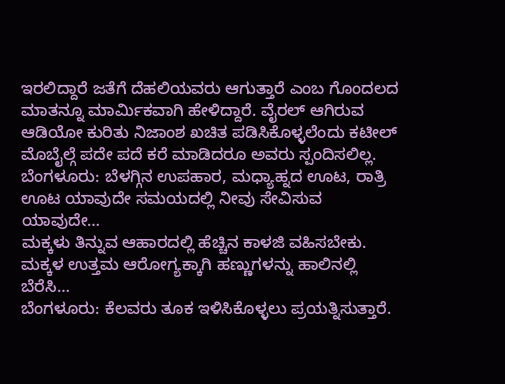ಇರಲಿದ್ದಾರೆ ಜತೆಗೆ ದೆಹಲಿಯವರು ಆಗುತ್ತಾರೆ ಎಂಬ ಗೊಂದಲದ ಮಾತನ್ನೂ ಮಾರ್ವಿುಕವಾಗಿ ಹೇಳಿದ್ದಾರೆ. ವೈರಲ್ ಆಗಿರುವ ಆಡಿಯೋ ಕುರಿತು ನಿಜಾಂಶ ಖಚಿತ ಪಡಿಸಿಕೊಳ್ಳಲೆಂದು ಕಟೀಲ್ ಮೊಬೈಲ್ಗೆ ಪದೇ ಪದೆ ಕರೆ ಮಾಡಿದರೂ ಅವರು ಸ್ಪಂದಿಸಲಿಲ್ಲ.
ಬೆಂಗಳೂರು: ಬೆಳಗ್ಗಿನ ಉಪಹಾರ, ಮಧ್ಯಾಹ್ನದ ಊಟ, ರಾತ್ರಿ ಊಟ ಯಾವುದೇ ಸಮಯದಲ್ಲಿ ನೀವು ಸೇವಿಸುವ ಯಾವುದೇ…
ಮಕ್ಕಳು ತಿನ್ನುವ ಆಹಾರದಲ್ಲಿ ಹೆಚ್ಚಿನ ಕಾಳಜಿ ವಹಿಸಬೇಕು. ಮಕ್ಕಳ ಉತ್ತಮ ಆರೋಗ್ಯಕ್ಕಾಗಿ ಹಣ್ಣುಗಳನ್ನು ಹಾಲಿನಲ್ಲಿ ಬೆರೆಸಿ…
ಬೆಂಗಳೂರು: ಕೆಲವರು ತೂಕ ಇಳಿಸಿಕೊಳ್ಳಲು ಪ್ರಯತ್ನಿಸುತ್ತಾರೆ.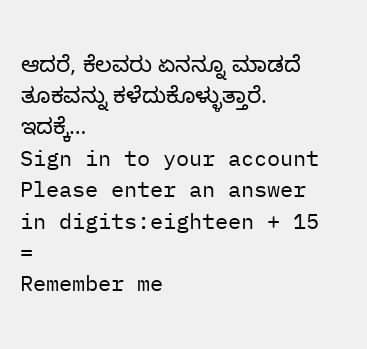ಆದರೆ, ಕೆಲವರು ಏನನ್ನೂ ಮಾಡದೆ ತೂಕವನ್ನು ಕಳೆದುಕೊಳ್ಳುತ್ತಾರೆ. ಇದಕ್ಕೆ…
Sign in to your account
Please enter an answer in digits:eighteen + 15 =
Remember me